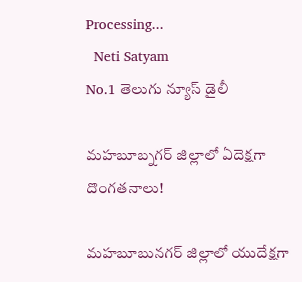Processing...
  Neti Satyam
No.1 తెలుగు న్యూస్ డైలీ

మహబూబ్నగర్ జిల్లాలో ఏదెక్షగా దొంగతనాలు!

మహబూబునగర్ జిల్లాలో యుదేక్షగా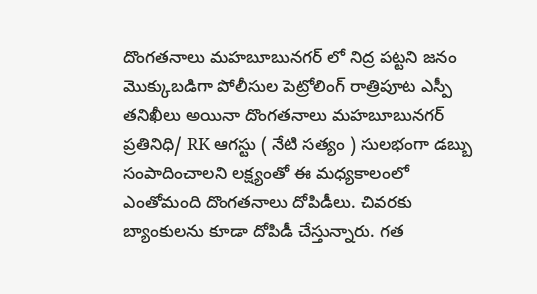దొంగతనాలు మహబూబునగర్ లో నిద్ర పట్టని జనం మొక్కుబడిగా పోలీసుల పెట్రోలింగ్ రాత్రిపూట ఎస్పీ తనిఖీలు అయినా దొంగతనాలు మహబూబునగర్ ప్రతినిధి/ RK ఆగస్టు ( నేటి సత్యం ) సులభంగా డబ్బు సంపాదించాలని లక్ష్యంతో ఈ మధ్యకాలంలో ఎంతోమంది దొంగతనాలు దోపిడీలు. చివరకు బ్యాంకులను కూడా దోపిడీ చేస్తున్నారు. గత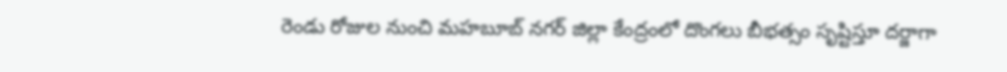రెండు రోజుల నుంచి మహబూబ్ నగర్ జిల్లా కేంద్రంలో దొంగలు బీభత్సం సృష్టిస్తూ దర్జాగా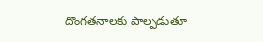దొంగతనాలకు పాల్పడుతూ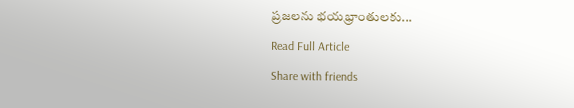ప్రజలను భయభ్రాంతులకు...

Read Full Article

Share with friends